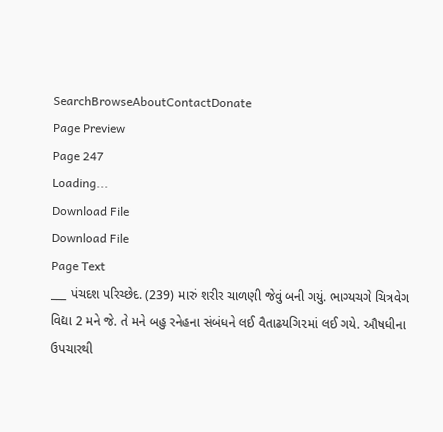SearchBrowseAboutContactDonate
Page Preview
Page 247
Loading...
Download File
Download File
Page Text
___ પંચદશ પરિચ્છેદ. (239) મારું શરીર ચાળણી જેવું બની ગયું. ભાગ્યચગે ચિત્રવેગ વિદ્યા 2 મને જે. તે મને બહુ રનેહના સંબંધને લઈ વૈતાઢયગિ૨માં લઈ ગયે. ઔષધીના ઉપચારથી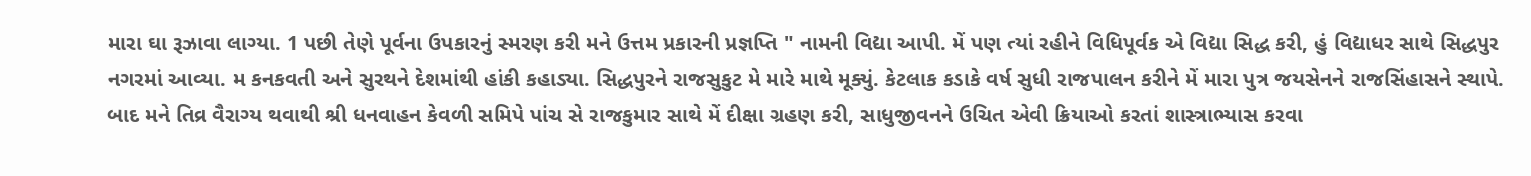મારા ઘા રૂઝાવા લાગ્યા. 1 પછી તેણે પૂર્વના ઉપકારનું સ્મરણ કરી મને ઉત્તમ પ્રકારની પ્રજ્ઞપ્તિ " નામની વિદ્યા આપી. મેં પણ ત્યાં રહીને વિધિપૂર્વક એ વિદ્યા સિદ્ધ કરી, હું વિદ્યાધર સાથે સિદ્ધપુર નગરમાં આવ્યા. મ કનકવતી અને સુરથને દેશમાંથી હાંકી કહાડ્યા. સિદ્ધપુરને રાજસુકુટ મે મારે માથે મૂક્યું. કેટલાક કડાકે વર્ષ સુધી રાજપાલન કરીને મેં મારા પુત્ર જયસેનને રાજસિંહાસને સ્થાપે. બાદ મને તિવ્ર વૈરાગ્ય થવાથી શ્રી ધનવાહન કેવળી સમિપે પાંચ સે રાજકુમાર સાથે મેં દીક્ષા ગ્રહણ કરી, સાધુજીવનને ઉચિત એવી ક્રિયાઓ કરતાં શાસ્ત્રાભ્યાસ કરવા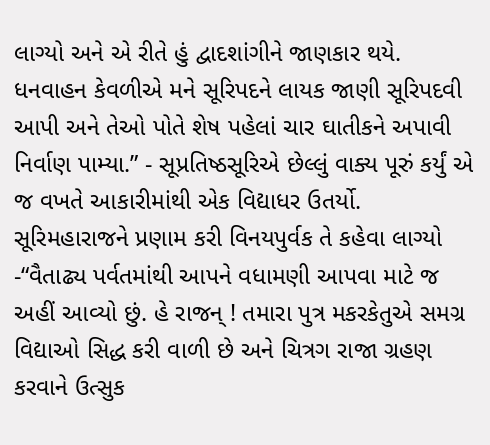લાગ્યો અને એ રીતે હું દ્વાદશાંગીને જાણકાર થયે. ધનવાહન કેવળીએ મને સૂરિપદને લાયક જાણી સૂરિપદવી આપી અને તેઓ પોતે શેષ પહેલાં ચાર ઘાતીકને અપાવી નિર્વાણ પામ્યા.” - સૂપ્રતિષ્ઠસૂરિએ છેલ્લું વાક્ય પૂરું કર્યું એ જ વખતે આકારીમાંથી એક વિદ્યાધર ઉતર્યો. સૂરિમહારાજને પ્રણામ કરી વિનયપુર્વક તે કહેવા લાગ્યો -“વૈતાઢ્ય પર્વતમાંથી આપને વધામણી આપવા માટે જ અહીં આવ્યો છું. હે રાજન્ ! તમારા પુત્ર મકરકેતુએ સમગ્ર વિદ્યાઓ સિદ્ધ કરી વાળી છે અને ચિત્રગ રાજા ગ્રહણ કરવાને ઉત્સુક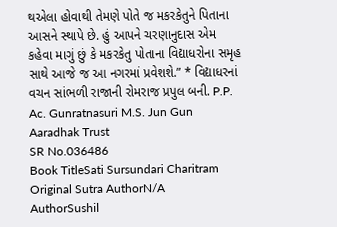થએલા હોવાથી તેમણે પોતે જ મકરકેતુને પિતાના આસને સ્થાપે છે. હું આપને ચરણાનુદાસ એમ કહેવા માગું છું કે મકરકેતુ પોતાના વિદ્યાધરોના સમૃહ સાથે આજે જ આ નગરમાં પ્રવેશશે.” * વિદ્યાધરનાં વચન સાંભળી રાજાની રોમરાજ પ્રપુલ બની. P.P. Ac. Gunratnasuri M.S. Jun Gun Aaradhak Trust
SR No.036486
Book TitleSati Sursundari Charitram
Original Sutra AuthorN/A
AuthorSushil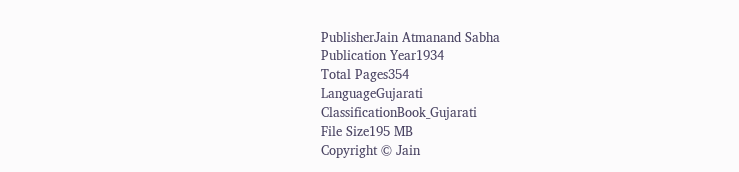PublisherJain Atmanand Sabha
Publication Year1934
Total Pages354
LanguageGujarati
ClassificationBook_Gujarati
File Size195 MB
Copyright © Jain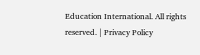Education International. All rights reserved. | Privacy Policy